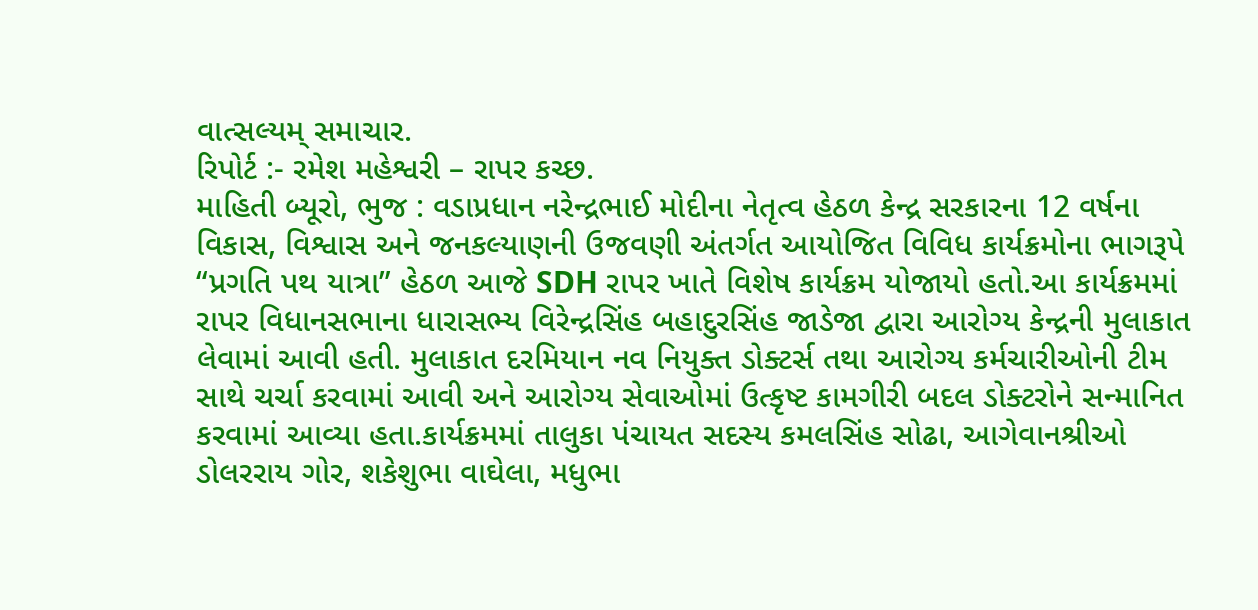વાત્સલ્યમ્ સમાચાર.
રિપોર્ટ :- રમેશ મહેશ્વરી – રાપર કચ્છ.
માહિતી બ્યૂરો, ભુજ : વડાપ્રધાન નરેન્દ્રભાઈ મોદીના નેતૃત્વ હેઠળ કેન્દ્ર સરકારના 12 વર્ષના વિકાસ, વિશ્વાસ અને જનકલ્યાણની ઉજવણી અંતર્ગત આયોજિત વિવિધ કાર્યક્રમોના ભાગરૂપે “પ્રગતિ પથ યાત્રા” હેઠળ આજે SDH રાપર ખાતે વિશેષ કાર્યક્રમ યોજાયો હતો.આ કાર્યક્રમમાં રાપર વિધાનસભાના ધારાસભ્ય વિરેન્દ્રસિંહ બહાદુરસિંહ જાડેજા દ્વારા આરોગ્ય કેન્દ્રની મુલાકાત લેવામાં આવી હતી. મુલાકાત દરમિયાન નવ નિયુક્ત ડોક્ટર્સ તથા આરોગ્ય કર્મચારીઓની ટીમ સાથે ચર્ચા કરવામાં આવી અને આરોગ્ય સેવાઓમાં ઉત્કૃષ્ટ કામગીરી બદલ ડોક્ટરોને સન્માનિત કરવામાં આવ્યા હતા.કાર્યક્રમમાં તાલુકા પંચાયત સદસ્ય કમલસિંહ સોઢા, આગેવાનશ્રીઓ ડોલરરાય ગોર, શકેશુભા વાઘેલા, મધુભા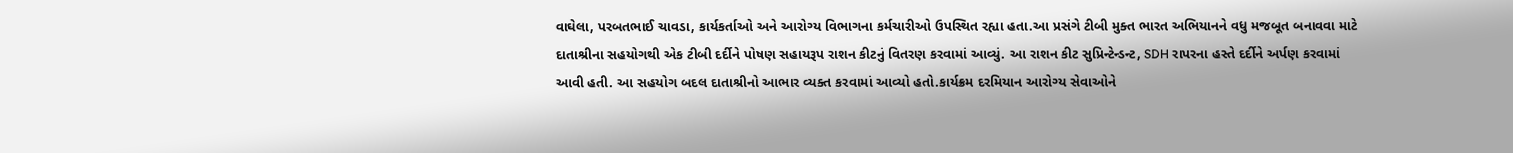વાઘેલા, પરબતભાઈ ચાવડા, કાર્યકર્તાઓ અને આરોગ્ય વિભાગના કર્મચારીઓ ઉપસ્થિત રહ્યા હતા.આ પ્રસંગે ટીબી મુક્ત ભારત અભિયાનને વધુ મજબૂત બનાવવા માટે દાતાશ્રીના સહયોગથી એક ટીબી દર્દીને પોષણ સહાયરૂપ રાશન કીટનું વિતરણ કરવામાં આવ્યું. આ રાશન કીટ સુપ્રિન્ટેન્ડન્ટ, SDH રાપરના હસ્તે દર્દીને અર્પણ કરવામાં આવી હતી. આ સહયોગ બદલ દાતાશ્રીનો આભાર વ્યક્ત કરવામાં આવ્યો હતો.કાર્યક્રમ દરમિયાન આરોગ્ય સેવાઓને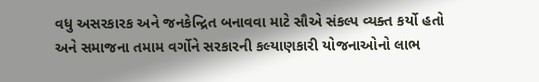વધુ અસરકારક અને જનકેન્દ્રિત બનાવવા માટે સૌએ સંકલ્પ વ્યક્ત કર્યો હતો અને સમાજના તમામ વર્ગોને સરકારની કલ્યાણકારી યોજનાઓનો લાભ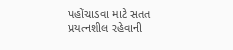પહોંચાડવા માટે સતત પ્રયત્નશીલ રહેવાની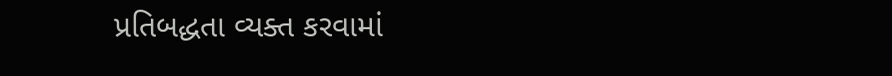પ્રતિબદ્ધતા વ્યક્ત કરવામાં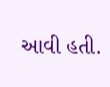આવી હતી.